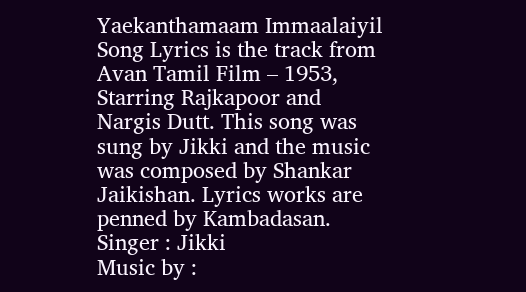Yaekanthamaam Immaalaiyil Song Lyrics is the track from Avan Tamil Film – 1953, Starring Rajkapoor and Nargis Dutt. This song was sung by Jikki and the music was composed by Shankar Jaikishan. Lyrics works are penned by Kambadasan.
Singer : Jikki
Music by :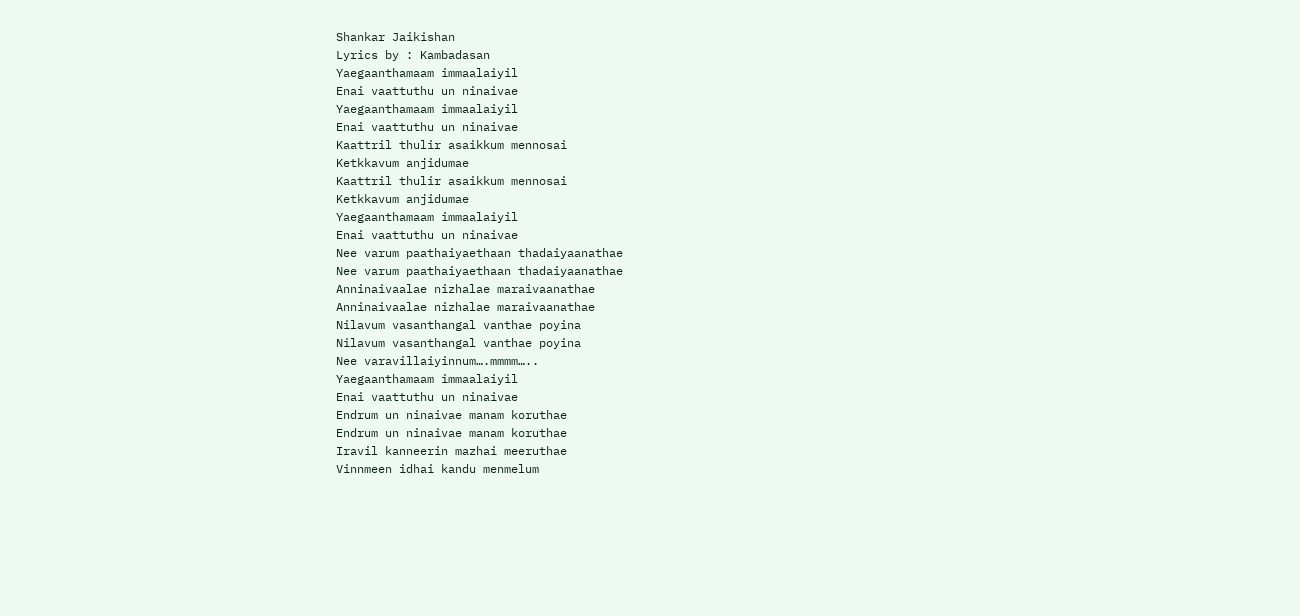Shankar Jaikishan
Lyrics by : Kambadasan
Yaegaanthamaam immaalaiyil
Enai vaattuthu un ninaivae
Yaegaanthamaam immaalaiyil
Enai vaattuthu un ninaivae
Kaattril thulir asaikkum mennosai
Ketkkavum anjidumae
Kaattril thulir asaikkum mennosai
Ketkkavum anjidumae
Yaegaanthamaam immaalaiyil
Enai vaattuthu un ninaivae
Nee varum paathaiyaethaan thadaiyaanathae
Nee varum paathaiyaethaan thadaiyaanathae
Anninaivaalae nizhalae maraivaanathae
Anninaivaalae nizhalae maraivaanathae
Nilavum vasanthangal vanthae poyina
Nilavum vasanthangal vanthae poyina
Nee varavillaiyinnum….mmmm…..
Yaegaanthamaam immaalaiyil
Enai vaattuthu un ninaivae
Endrum un ninaivae manam koruthae
Endrum un ninaivae manam koruthae
Iravil kanneerin mazhai meeruthae
Vinnmeen idhai kandu menmelum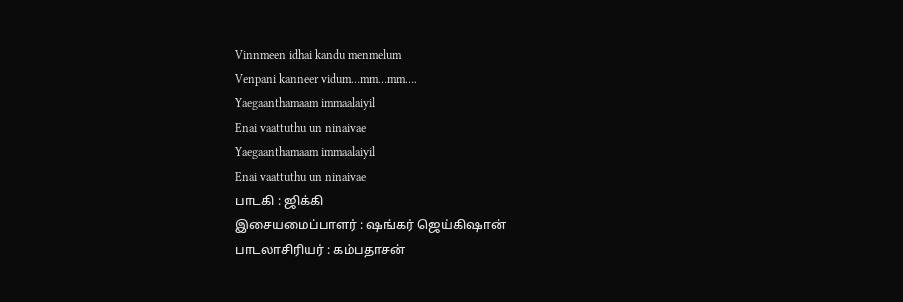Vinnmeen idhai kandu menmelum
Venpani kanneer vidum…mm…mm….
Yaegaanthamaam immaalaiyil
Enai vaattuthu un ninaivae
Yaegaanthamaam immaalaiyil
Enai vaattuthu un ninaivae
பாடகி : ஜிக்கி
இசையமைப்பாளர் : ஷங்கர் ஜெய்கிஷான்
பாடலாசிரியர் : கம்பதாசன்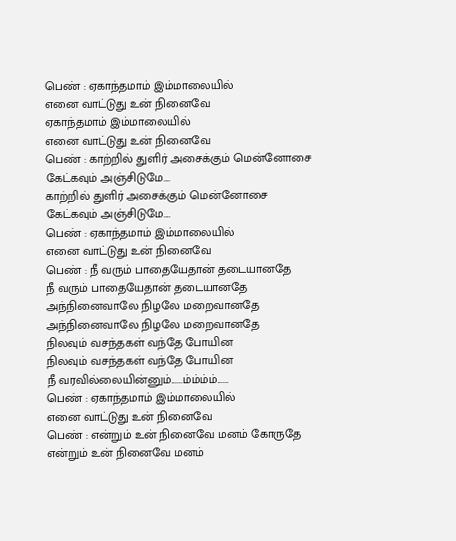பெண் : ஏகாந்தமாம் இம்மாலையில்
எனை வாட்டுது உன் நினைவே
ஏகாந்தமாம் இம்மாலையில்
எனை வாட்டுது உன் நினைவே
பெண் : காற்றில் துளிர் அசைக்கும் மென்னோசை
கேட்கவும் அஞ்சிடுமே....
காற்றில் துளிர் அசைக்கும் மென்னோசை
கேட்கவும் அஞ்சிடுமே....
பெண் : ஏகாந்தமாம் இம்மாலையில்
எனை வாட்டுது உன் நினைவே
பெண் : நீ வரும் பாதையேதான் தடையானதே
நீ வரும் பாதையேதான் தடையானதே
அந்நினைவாலே நிழலே மறைவானதே
அந்நினைவாலே நிழலே மறைவானதே
நிலவும் வசந்தகள் வந்தே போயின
நிலவும் வசந்தகள் வந்தே போயின
நீ வரவில்லையின்னும்......ம்ம்ம்ம்......
பெண் : ஏகாந்தமாம் இம்மாலையில்
எனை வாட்டுது உன் நினைவே
பெண் : என்றும் உன் நினைவே மனம் கோருதே
என்றும் உன் நினைவே மனம்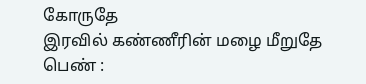கோருதே
இரவில் கண்ணீரின் மழை மீறுதே
பெண் :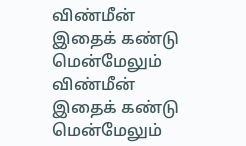விண்மீன் இதைக் கண்டு மென்மேலும்
விண்மீன் இதைக் கண்டு மென்மேலும்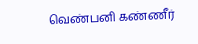வெண்பனி கண்ணீர்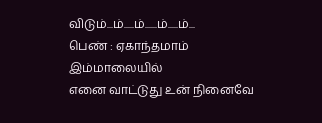விடும்...ம்.....ம்......ம்.....ம்...
பெண் : ஏகாந்தமாம் இம்மாலையில்
எனை வாட்டுது உன் நினைவே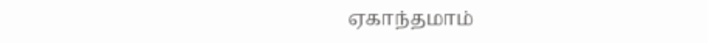ஏகாந்தமாம்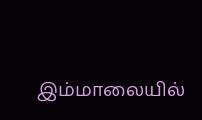இம்மாலையில்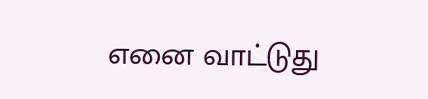எனை வாட்டுது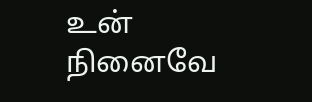உன் நினைவே